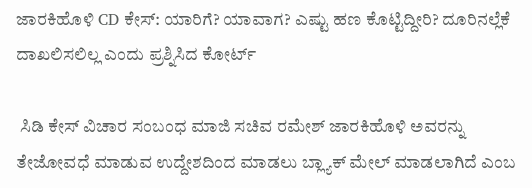ಜಾರಕಿಹೊಳಿ CD ಕೇಸ್‌: ಯಾರಿಗೆ? ಯಾವಾಗ? ಎಷ್ಟು ಹಣ ಕೊಟ್ಟಿದ್ದೀರಿ? ದೂರಿನಲ್ಲೆಕೆ ದಾಖಲಿಸಲಿಲ್ಲ ಎಂದು ಪ್ರಶ್ನಿಸಿದ ಕೋರ್ಟ್

 ಸಿಡಿ ಕೇಸ್‌ ವಿಚಾರ ಸಂಬಂಧ ಮಾಜಿ ಸಚಿವ ರಮೇಶ್‌ ಜಾರಕಿಹೊಳಿ ಅವರನ್ನು ತೇಜೋವಧೆ ಮಾಡುವ ಉದ್ದೇಶದಿಂದ ಮಾಡಲು ಬ್ಲ್ಯಾಕ್‌ ಮೇಲ್‌ ಮಾಡಲಾಗಿದೆ ಎಂಬ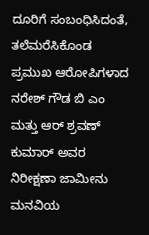ದೂರಿಗೆ ಸಂಬಂಧಿಸಿದಂತೆ, ತಲೆಮರೆಸಿಕೊಂಡ ಪ್ರಮುಖ ಆರೋಪಿಗಳಾದ ನರೇಶ್‌ ಗೌಡ ಬಿ ಎಂ ಮತ್ತು ಆರ್‌ ಶ್ರವಣ್‌ ಕುಮಾರ್‌ ಅವರ ನಿರೀಕ್ಷಣಾ ಜಾಮೀನು ಮನವಿಯ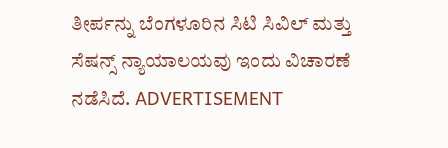ತೀರ್ಪನ್ನು ಬೆಂಗಳೂರಿನ ಸಿಟಿ ಸಿವಿಲ್‌ ಮತ್ತು ಸೆಷನ್ಸ್‌ ನ್ಯಾಯಾಲಯವು ಇಂದು ವಿಚಾರಣೆ ನಡೆಸಿದೆ. ADVERTISEMENT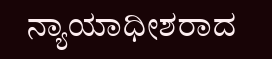ನ್ಯಾಯಾಧೀಶರಾದ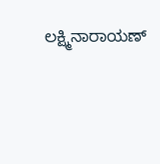ಲಕ್ಷ್ಮಿನಾರಾಯಣ್‌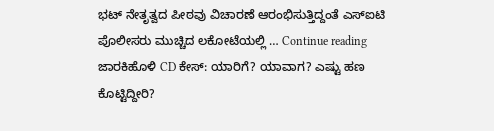ಭಟ್‌ ನೇತೃತ್ವದ ಪೀಠವು ವಿಚಾರಣೆ ಆರಂಭಿಸುತ್ತಿದ್ದಂತೆ ಎಸ್‌ಐಟಿ ಪೊಲೀಸರು ಮುಚ್ಚಿದ ಲಕೋಟೆಯಲ್ಲಿ … Continue reading ಜಾರಕಿಹೊಳಿ CD ಕೇಸ್‌: ಯಾರಿಗೆ? ಯಾವಾಗ? ಎಷ್ಟು ಹಣ ಕೊಟ್ಟಿದ್ದೀರಿ?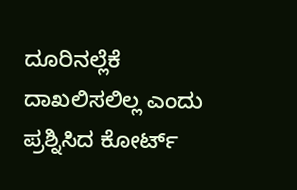ದೂರಿನಲ್ಲೆಕೆ ದಾಖಲಿಸಲಿಲ್ಲ ಎಂದು ಪ್ರಶ್ನಿಸಿದ ಕೋರ್ಟ್